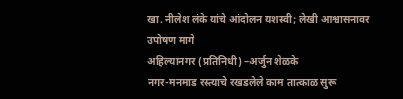खा. नीलेश लंके यांचे आंदोलन यशस्वी; लेखी आश्वासनावर उपोषण मागे
अहिल्यानगर (प्रतिनिधी) –अर्जुन शेळके
नगर-मनमाड रस्त्याचे रखडलेले काम तात्काळ सुरू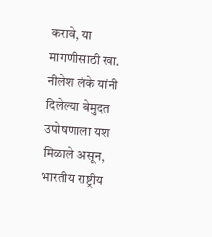करावे, या मागणीसाठी खा. नीलेश लंके यांनी दिलेल्या बेमुदत उपोषणाला यश मिळाले असून, भारतीय राष्ट्रीय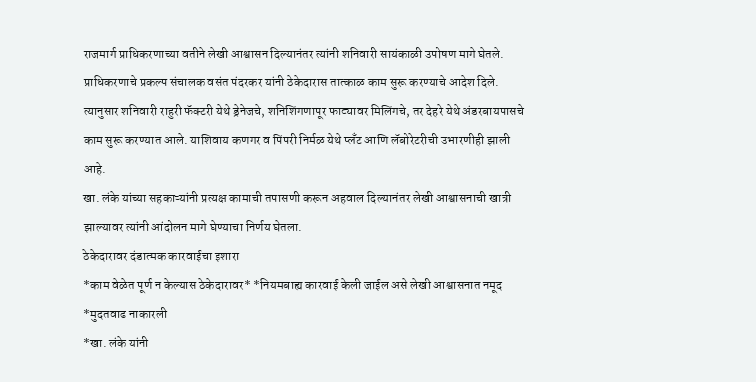राजमार्ग प्राधिकरणाच्या वतीने लेखी आश्वासन दिल्यानंतर त्यांनी शनिवारी सायंकाळी उपोषण मागे घेतले.
प्राधिकरणाचे प्रकल्प संचालक वसंत पंदरकर यांनी ठेकेदारास तात्काळ काम सुरू करण्याचे आदेश दिले. त्यानुसार शनिवारी राहुरी फॅक्टरी येथे ड्रेनेजचे, शनिशिंगणापूर फाट्यावर मिलिंगचे, तर देहरे येथे अंडरबायपासचे काम सुरू करण्यात आले. याशिवाय कणगर व पिंपरी निर्मळ येथे प्लँट आणि लॅबोरेटरीची उभारणीही झाली आहे.
खा. लंके यांच्या सहकाऱ्यांनी प्रत्यक्ष कामाची तपासणी करून अहवाल दिल्यानंतर लेखी आश्वासनाची खात्री झाल्यावर त्यांनी आंदोलन मागे घेण्याचा निर्णय घेतला.
ठेकेदारावर दंडात्मक कारवाईचा इशारा
*काम वेळेत पूर्ण न केल्यास ठेकेदारावर* *नियमबाह्य कारवाई केली जाईल असे लेखी आश्वासनात नमूद
*मुदतवाढ नाकारली
*खा. लंके यांनी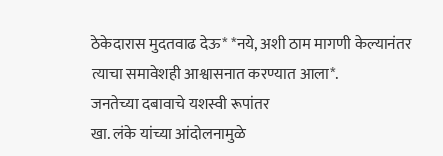ठेकेदारास मुदतवाढ देऊ* *नये, अशी ठाम मागणी केल्यानंतर त्याचा समावेशही आश्वासनात करण्यात आला*.
जनतेच्या दबावाचे यशस्वी रूपांतर
खा. लंके यांच्या आंदोलनामुळे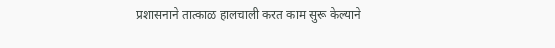प्रशासनाने तात्काळ हालचाली करत काम सुरू केल्याने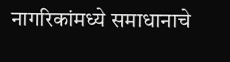नागरिकांमध्ये समाधानाचे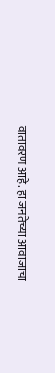वातावरण आहे. हा जनतेच्या आवाजाचा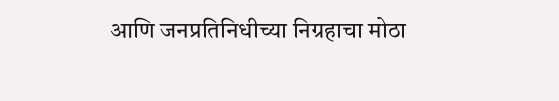आणि जनप्रतिनिधीच्या निग्रहाचा मोठा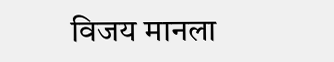विजय मानला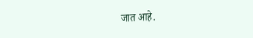जात आहे.